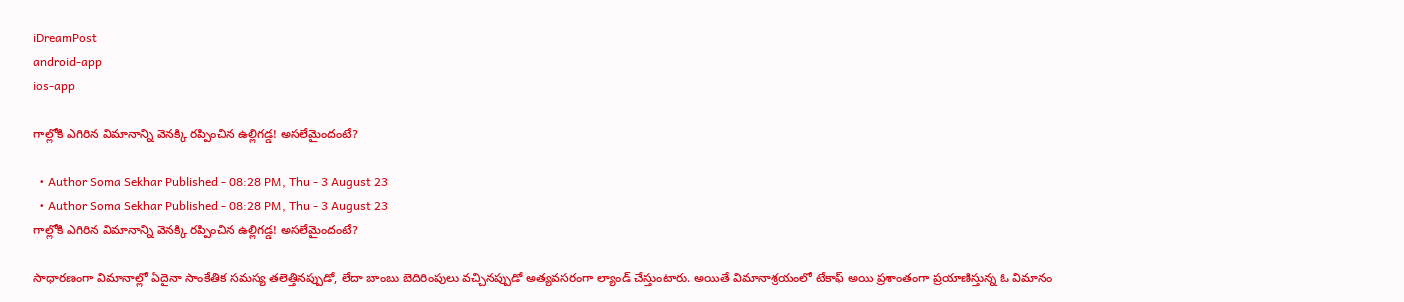iDreamPost
android-app
ios-app

గాల్లోకి ఎగిరిన విమానాన్ని వెనక్కి రప్పించిన ఉల్లిగడ్డ! అసలేమైందంటే?

  • Author Soma Sekhar Published - 08:28 PM, Thu - 3 August 23
  • Author Soma Sekhar Published - 08:28 PM, Thu - 3 August 23
గాల్లోకి ఎగిరిన విమానాన్ని వెనక్కి రప్పించిన ఉల్లిగడ్డ! అసలేమైందంటే?

సాధారణంగా విమానాల్లో ఏదైనా సాంకేతిక సమస్య తలెత్తినప్పుడో, లేదా బాంబు బెదిరింపులు వచ్చినప్పుడో అత్యవసరంగా ల్యాండ్ చేస్తుంటారు. అయితే విమానాశ్రయంలో టేకాఫ్ అయి ప్రశాంతంగా ప్రయాణిస్తున్న ఓ విమానం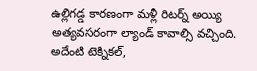ఉల్లిగడ్డ కారణంగా మళ్లీ రిటర్న్ అయ్యి అత్యవసరంగా ల్యాండ్ కావాల్సి వచ్చింది. అదేంటి టెక్నికల్,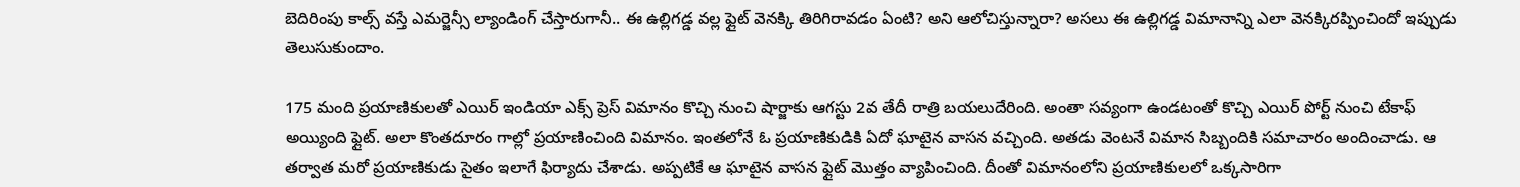బెదిరింపు కాల్స్ వస్తే ఎమర్జెన్సీ ల్యాండింగ్ చేస్తారుగానీ.. ఈ ఉల్లిగడ్డ వల్ల ఫ్లైట్ వెనక్కి తిరిగిరావడం ఏంటి? అని ఆలోచిస్తున్నారా? అసలు ఈ ఉల్లిగడ్డ విమానాన్ని ఎలా వెనక్కిరప్పించిందో ఇప్పుడు తెలుసుకుందాం.

175 మంది ప్రయాణికులతో ఎయిర్ ఇండియా ఎక్స్ ప్రెస్ విమానం కొచ్చి నుంచి షార్జాకు ఆగస్టు 2వ తేదీ రాత్రి బయలుదేరింది. అంతా సవ్యంగా ఉండటంతో కొచ్చి ఎయిర్ పోర్ట్ నుంచి టేకాఫ్ అయ్యింది ఫ్లైట్. అలా కొంతదూరం గాల్లో ప్రయాణించింది విమానం. ఇంతలోనే ఓ ప్రయాణికుడికి ఏదో ఘాటైన వాసన వచ్చింది. అతడు వెంటనే విమాన సిబ్బందికి సమాచారం అందించాడు. ఆ తర్వాత మరో ప్రయాణికుడు సైతం ఇలాగే ఫిర్యాదు చేశాడు. అప్పటికే ఆ ఘాటైన వాసన ఫ్లైట్ మెుత్తం వ్యాపించింది. దీంతో విమానంలోని ప్రయాణికులలో ఒక్కసారిగా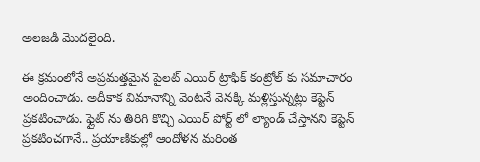అలజడి మెుదలైంది.

ఈ క్రమంలోనే అప్రమత్తమైన పైలట్ ఎయిర్ ట్రాఫిక్ కంట్రోల్ కు సమాచారం అందించాడు. అదీకాక విమానాన్ని వెంటనే వెనక్కి మళ్లిస్తున్నట్లు కెప్టెన్ ప్రకటించాడు. ఫ్లైట్ ను తిరిగి కొచ్చి ఎయిర్ పోర్ట్ లో ల్యాండ్ చేస్తానని కెప్టెన్ ప్రకటించగానే.. ప్రయాణికుల్లో ఆందోళన మరింత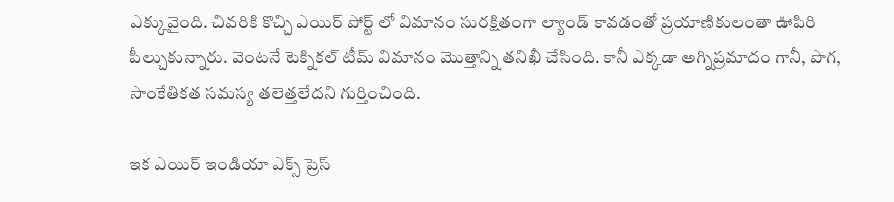ఎక్కువైంది. చివరికి కొచ్చి ఎయిర్ పోర్ట్ లో విమానం సురక్షితంగా ల్యాండ్ కావడంతో ప్రయాణికులంతా ఊపిరి పీల్చుకున్నారు. వెంటనే టెక్నికల్ టీమ్ విమానం మెుత్తాన్ని తనిఖీ చేసింది. కానీ ఎక్కడా అగ్నిప్రమాదం గానీ, పొగ, సాంకేతికత సమస్య తలెత్తలేదని గుర్తించింది.

ఇక ఎయిర్ ఇండియా ఎక్స్ ప్రెస్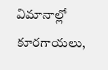విమానాల్లో కూరగాయలు,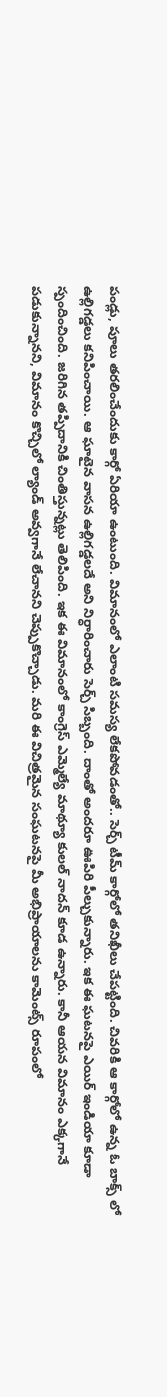పండ్లు, పూలు తరలించేందుకు కార్గో ఏరియా ఉంటుంది. విమానంలో ఎలాంటి సమస్య లేకపోవడంతో.. సెర్చ్ టీమ్ కార్గోలో తనిఖీలు చేపట్టింది. చివరికి ఆ కార్గోలో ఉన్న ఓ బాక్స్ లో ఉల్లిగడ్డలు కనిపించాయి. ఆ ఘాటైన వాసన ఉల్లిగడ్డలదే అని నిర్ధారించారు సెర్చ్ సిబ్బంది. దాంతో అందరూ ఊపిరి పీల్చుకున్నారు. ఇక ఈ ఘటనపై ఎయిర్ ఇండియా కూడా స్పందించింది. జరిగిన తప్పిదానికి చింతిస్తున్నట్లు తెలిపింది. ఇక ఈ విమానంలో కాంగ్రెస్ ఎమ్మెల్యే మాథ్యూ కులల్ నాదన్ కూడ ఉన్నారు. కానీ ఆయన విమానం ఎక్కగానే పడుకున్నానని, విమానం కొచ్చిలో ల్యాండ్ అవ్వగానే లేచానని చెప్పుకొచ్చాడు. మరి ఈ విచిత్రమైన సంఘటనపై మీ అభిప్రాయాలను కామెంట్స్ రూపంలో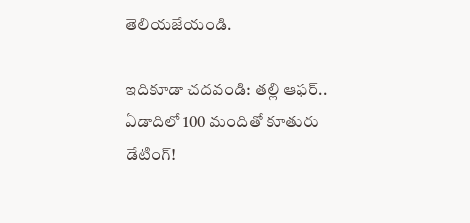తెలియజేయండి.

ఇదికూడా చదవండి: తల్లి ఆఫర్.. ఏడాదిలో 100 మందితో కూతురు డేటింగ్!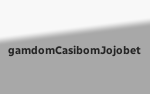gamdomCasibomJojobet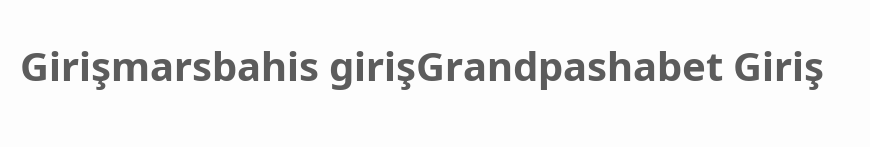Girişmarsbahis girişGrandpashabet Giriş